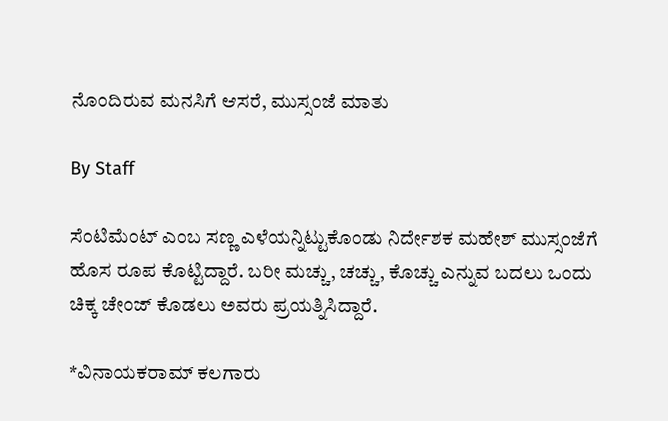ನೊಂದಿರುವ ಮನಸಿಗೆ ಆಸರೆ, ಮುಸ್ಸಂಜೆ ಮಾತು

By Staff

ಸೆಂಟಿಮೆಂಟ್ ಎಂಬ ಸಣ್ಣ ಎಳೆಯನ್ನಿಟ್ಟುಕೊಂಡು ನಿರ್ದೇಶಕ ಮಹೇಶ್ ಮುಸ್ಸಂಜೆಗೆ ಹೊಸ ರೂಪ ಕೊಟ್ಟಿದ್ದಾರೆ. ಬರೀ ಮಚ್ಚು, ಚಚ್ಚು, ಕೊಚ್ಚು ಎನ್ನುವ ಬದಲು ಒಂದು ಚಿಕ್ಕ ಚೇಂಜ್ ಕೊಡಲು ಅವರು ಪ್ರಯತ್ನಿಸಿದ್ದಾರೆ.

*ವಿನಾಯಕರಾಮ್ ಕಲಗಾರು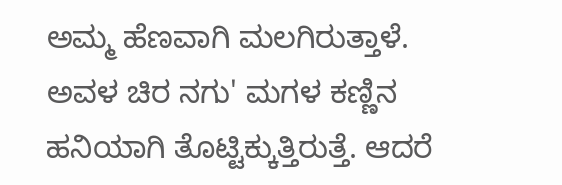ಅಮ್ಮ ಹೆಣವಾಗಿ ಮಲಗಿರುತ್ತಾಳೆ. ಅವಳ ಚಿರ ನಗು' ಮಗಳ ಕಣ್ಣಿನ ಹನಿಯಾಗಿ ತೊಟ್ಟಿಕ್ಕುತ್ತಿರುತ್ತೆ. ಆದರೆ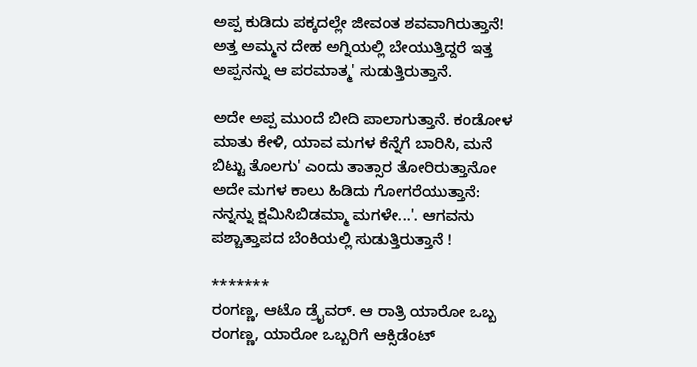ಅಪ್ಪ ಕುಡಿದು ಪಕ್ಕದಲ್ಲೇ ಜೀವಂತ ಶವವಾಗಿರುತ್ತಾನೆ! ಅತ್ತ ಅಮ್ಮನ ದೇಹ ಅಗ್ನಿಯಲ್ಲಿ ಬೇಯುತ್ತಿದ್ದರೆ ಇತ್ತ ಅಪ್ಪನನ್ನು ಆ ಪರಮಾತ್ಮ' ಸುಡುತ್ತಿರುತ್ತಾನೆ.

ಅದೇ ಅಪ್ಪ ಮುಂದೆ ಬೀದಿ ಪಾಲಾಗುತ್ತಾನೆ. ಕಂಡೋಳ ಮಾತು ಕೇಳಿ, ಯಾವ ಮಗಳ ಕೆನ್ನೆಗೆ ಬಾರಿಸಿ, ಮನೆ ಬಿಟ್ಟು ತೊಲಗು' ಎಂದು ತಾತ್ಸಾರ ತೋರಿರುತ್ತಾನೋ ಅದೇ ಮಗಳ ಕಾಲು ಹಿಡಿದು ಗೋಗರೆಯುತ್ತಾನೆ: ನನ್ನನ್ನು ಕ್ಷಮಿಸಿಬಿಡಮ್ಮಾ ಮಗಳೇ...'. ಆಗವನು ಪಶ್ಚಾತ್ತಾಪದ ಬೆಂಕಿಯಲ್ಲಿ ಸುಡುತ್ತಿರುತ್ತಾನೆ !

*******
ರಂಗಣ್ಣ, ಆಟೊ ಡ್ರೈವರ್. ಆ ರಾತ್ರಿ ಯಾರೋ ಒಬ್ಬ ರಂಗಣ್ಣ, ಯಾರೋ ಒಬ್ಬರಿಗೆ ಆಕ್ಸಿಡೆಂಟ್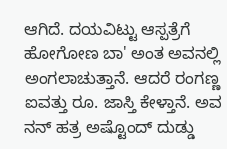ಆಗಿದೆ. ದಯವಿಟ್ಟು ಆಸ್ಪತ್ರೆಗೆ ಹೋಗೋಣ ಬಾ' ಅಂತ ಅವನಲ್ಲಿ ಅಂಗಲಾಚುತ್ತಾನೆ. ಆದರೆ ರಂಗಣ್ಣ ಐವತ್ತು ರೂ. ಜಾಸ್ತಿ ಕೇಳ್ತಾನೆ. ಅವ ನನ್ ಹತ್ರ ಅಷ್ಟೊಂದ್ ದುಡ್ಡು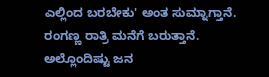ಎಲ್ಲಿಂದ ಬರಬೇಕು' ಅಂತ ಸುಮ್ನಾಗ್ತಾನೆ.
ರಂಗಣ್ಣ ರಾತ್ರಿ ಮನೆಗೆ ಬರುತ್ತಾನೆ. ಅಲ್ಲೊಂದಿಷ್ಟು ಜನ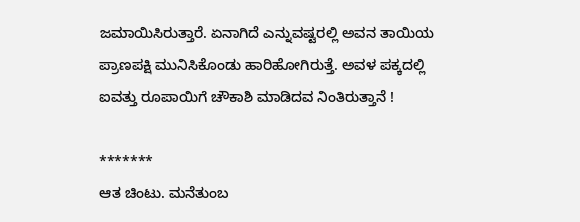ಜಮಾಯಿಸಿರುತ್ತಾರೆ. ಏನಾಗಿದೆ ಎನ್ನುವಷ್ಟರಲ್ಲಿ ಅವನ ತಾಯಿಯ ಪ್ರಾಣಪಕ್ಷಿ ಮುನಿಸಿಕೊಂಡು ಹಾರಿಹೋಗಿರುತ್ತೆ. ಅವಳ ಪಕ್ಕದಲ್ಲಿ ಐವತ್ತು ರೂಪಾಯಿಗೆ ಚೌಕಾಶಿ ಮಾಡಿದವ ನಿಂತಿರುತ್ತಾನೆ !

*******
ಆತ ಚಿಂಟು. ಮನೆತುಂಬ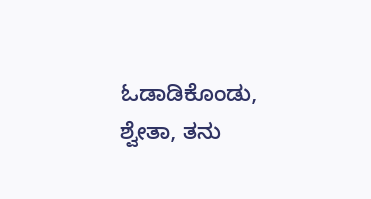ಓಡಾಡಿಕೊಂಡು, ಶ್ವೇತಾ, ತನು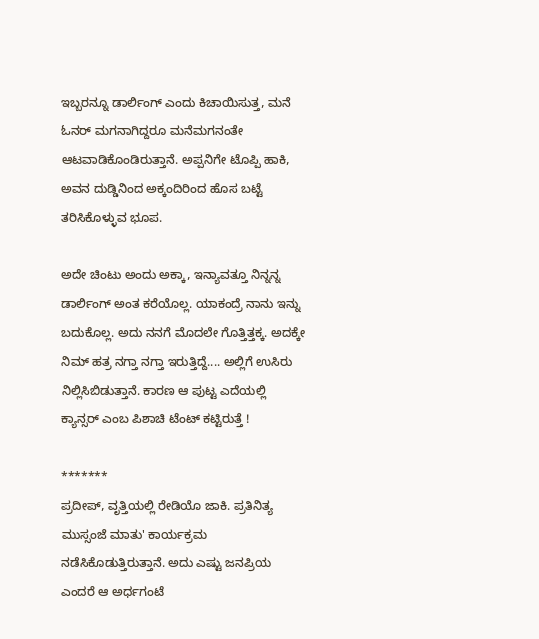ಇಬ್ಬರನ್ನೂ ಡಾರ್ಲಿಂಗ್ ಎಂದು ಕಿಚಾಯಿಸುತ್ತ, ಮನೆ ಓನರ್ ಮಗನಾಗಿದ್ದರೂ ಮನೆಮಗನಂತೇ ಆಟವಾಡಿಕೊಂಡಿರುತ್ತಾನೆ. ಅಪ್ಪನಿಗೇ ಟೊಪ್ಪಿ ಹಾಕಿ, ಅವನ ದುಡ್ಡಿನಿಂದ ಅಕ್ಕಂದಿರಿಂದ ಹೊಸ ಬಟ್ಟೆ ತರಿಸಿಕೊಳ್ಳುವ ಭೂಪ.

ಅದೇ ಚಿಂಟು ಅಂದು ಅಕ್ಕಾ, ಇನ್ಯಾವತ್ತೂ ನಿನ್ನನ್ನ ಡಾರ್ಲಿಂಗ್ ಅಂತ ಕರೆಯೊಲ್ಲ. ಯಾಕಂದ್ರೆ ನಾನು ಇನ್ನು ಬದುಕೊಲ್ಲ. ಅದು ನನಗೆ ಮೊದಲೇ ಗೊತ್ತಿತ್ತಕ್ಕ. ಅದಕ್ಕೇ ನಿಮ್ ಹತ್ರ ನಗ್ತಾ ನಗ್ತಾ ಇರುತ್ತಿದ್ದೆ.... ಅಲ್ಲಿಗೆ ಉಸಿರು ನಿಲ್ಲಿಸಿಬಿಡುತ್ತಾನೆ. ಕಾರಣ ಆ ಪುಟ್ಟ ಎದೆಯಲ್ಲಿ ಕ್ಯಾನ್ಸರ್ ಎಂಬ ಪಿಶಾಚಿ ಟೆಂಟ್ ಕಟ್ಟಿರುತ್ತೆ !

*******
ಪ್ರದೀಪ್, ವೃತ್ತಿಯಲ್ಲಿ ರೇಡಿಯೊ ಜಾಕಿ. ಪ್ರತಿನಿತ್ಯ ಮುಸ್ಸಂಜೆ ಮಾತು' ಕಾರ್ಯಕ್ರಮ ನಡೆಸಿಕೊಡುತ್ತಿರುತ್ತಾನೆ. ಅದು ಎಷ್ಟು ಜನಪ್ರಿಯ ಎಂದರೆ ಆ ಅರ್ಧಗಂಟೆ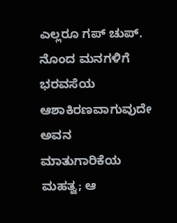ಎಲ್ಲರೂ ಗಪ್ ಚುಪ್. ನೊಂದ ಮನಗಳಿಗೆ ಭರವಸೆಯ ಆಶಾಕಿರಣವಾಗುವುದೇ ಅವನ ಮಾತುಗಾರಿಕೆಯ ಮಹತ್ವ; ಆ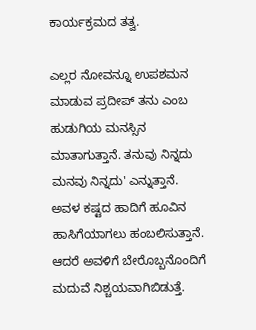ಕಾರ್ಯಕ್ರಮದ ತತ್ವ.

ಎಲ್ಲರ ನೋವನ್ನೂ ಉಪಶಮನ ಮಾಡುವ ಪ್ರದೀಪ್ ತನು ಎಂಬ ಹುಡುಗಿಯ ಮನಸ್ಸಿನ ಮಾತಾಗುತ್ತಾನೆ. ತನುವು ನಿನ್ನದು ಮನವು ನಿನ್ನದು' ಎನ್ನುತ್ತಾನೆ. ಅವಳ ಕಷ್ಟದ ಹಾದಿಗೆ ಹೂವಿನ ಹಾಸಿಗೆಯಾಗಲು ಹಂಬಲಿಸುತ್ತಾನೆ. ಆದರೆ ಅವಳಿಗೆ ಬೇರೊಬ್ಬನೊಂದಿಗೆ ಮದುವೆ ನಿಶ್ಚಯವಾಗಿಬಿಡುತ್ತೆ.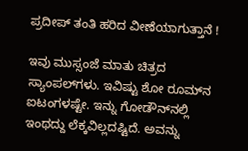ಪ್ರದೀಪ್ ತಂತಿ ಹರಿದ ವೀಣೆಯಾಗುತ್ತಾನೆ !

ಇವು ಮುಸ್ಸಂಜೆ ಮಾತು ಚಿತ್ರದ ಸ್ಯಾಂಪಲ್‌ಗಳು. ಇವಿಷ್ಟು ಶೋ ರೂಮ್‌ನ ಐಟಂಗಳಷ್ಟೇ. ಇನ್ನು ಗೋಡೌನ್‌ನಲ್ಲಿ ಇಂಥದ್ದು ಲೆಕ್ಕವಿಲ್ಲದಷ್ಟಿದೆ. ಅವನ್ನು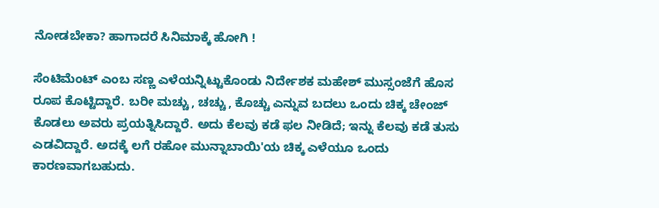ನೋಡಬೇಕಾ? ಹಾಗಾದರೆ ಸಿನಿಮಾಕ್ಕೆ ಹೋಗಿ !

ಸೆಂಟಿಮೆಂಟ್ ಎಂಬ ಸಣ್ಣ ಎಳೆಯನ್ನಿಟ್ಟುಕೊಂಡು ನಿರ್ದೇಶಕ ಮಹೇಶ್ ಮುಸ್ಸಂಜೆಗೆ ಹೊಸ ರೂಪ ಕೊಟ್ಟಿದ್ದಾರೆ. ಬರೀ ಮಚ್ಚು, ಚಚ್ಚು, ಕೊಚ್ಚು ಎನ್ನುವ ಬದಲು ಒಂದು ಚಿಕ್ಕ ಚೇಂಜ್ ಕೊಡಲು ಅವರು ಪ್ರಯತ್ನಿಸಿದ್ದಾರೆ. ಅದು ಕೆಲವು ಕಡೆ ಫಲ ನೀಡಿದೆ; ಇನ್ನು ಕೆಲವು ಕಡೆ ತುಸು ಎಡವಿದ್ದಾರೆ. ಅದಕ್ಕೆ ಲಗೆ ರಹೋ ಮುನ್ನಾಬಾಯಿ'ಯ ಚಿಕ್ಕ ಎಳೆಯೂ ಒಂದು ಕಾರಣವಾಗಬಹುದು.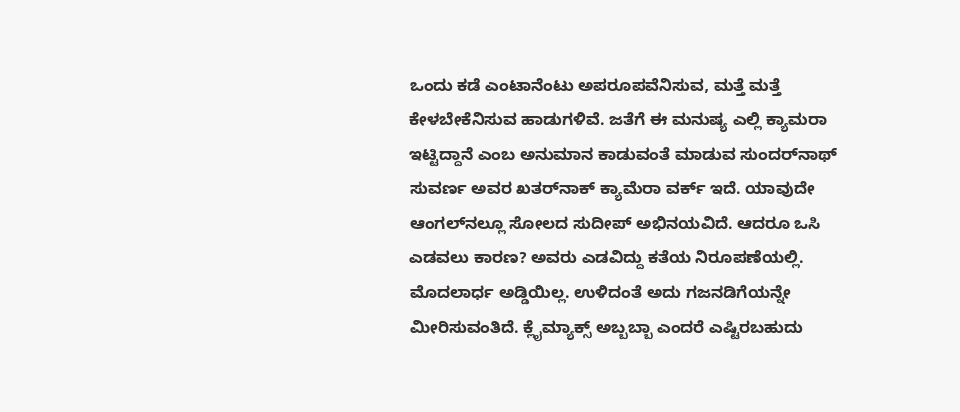ಒಂದು ಕಡೆ ಎಂಟಾನೆಂಟು ಅಪರೂಪವೆನಿಸುವ, ಮತ್ತೆ ಮತ್ತೆ ಕೇಳಬೇಕೆನಿಸುವ ಹಾಡುಗಳಿವೆ. ಜತೆಗೆ ಈ ಮನುಷ್ಯ ಎಲ್ಲಿ ಕ್ಯಾಮರಾ ಇಟ್ಟಿದ್ದಾನೆ ಎಂಬ ಅನುಮಾನ ಕಾಡುವಂತೆ ಮಾಡುವ ಸುಂದರ್‌ನಾಥ್ ಸುವರ್ಣ ಅವರ ಖತರ್‌ನಾಕ್ ಕ್ಯಾಮೆರಾ ವರ್ಕ್ ಇದೆ. ಯಾವುದೇ ಆಂಗಲ್‌ನಲ್ಲೂ ಸೋಲದ ಸುದೀಪ್ ಅಭಿನಯವಿದೆ. ಆದರೂ ಒಸಿ ಎಡವಲು ಕಾರಣ? ಅವರು ಎಡವಿದ್ದು ಕತೆಯ ನಿರೂಪಣೆಯಲ್ಲಿ. ಮೊದಲಾರ್ಧ ಅಡ್ಡಿಯಿಲ್ಲ. ಉಳಿದಂತೆ ಅದು ಗಜನಡಿಗೆಯನ್ನೇ ಮೀರಿಸುವಂತಿದೆ. ಕ್ಲೈಮ್ಯಾಕ್ಸ್ ಅಬ್ಬಬ್ಬಾ ಎಂದರೆ ಎಷ್ಟಿರಬಹುದು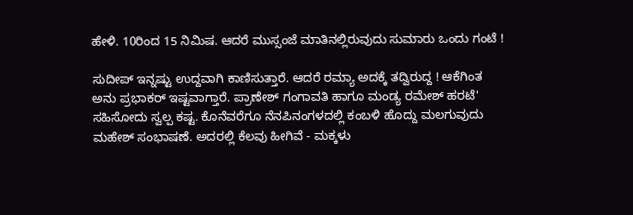ಹೇಳಿ. 10ರಿಂದ 15 ನಿಮಿಷ. ಆದರೆ ಮುಸ್ಸಂಜೆ ಮಾತಿನಲ್ಲಿರುವುದು ಸುಮಾರು ಒಂದು ಗಂಟೆ !

ಸುದೀಪ್ ಇನ್ನಷ್ಟು ಉದ್ದವಾಗಿ ಕಾಣಿಸುತ್ತಾರೆ. ಆದರೆ ರಮ್ಯಾ ಅದಕ್ಕೆ ತದ್ವಿರುದ್ದ ! ಆಕೆಗಿಂತ ಅನು ಪ್ರಭಾಕರ್ ಇಷ್ಟವಾಗ್ತಾರೆ. ಪ್ರಾಣೇಶ್ ಗಂಗಾವತಿ ಹಾಗೂ ಮಂಡ್ಯ ರಮೇಶ್ ಹರಟೆ' ಸಹಿಸೋದು ಸ್ವಲ್ಪ ಕಷ್ಟ. ಕೊನೆವರೆಗೂ ನೆನಪಿನಂಗಳದಲ್ಲಿ ಕಂಬಳಿ ಹೊದ್ದು ಮಲಗುವುದು ಮಹೇಶ್ ಸಂಭಾಷಣೆ. ಅದರಲ್ಲಿ ಕೆಲವು ಹೀಗಿವೆ - ಮಕ್ಕಳು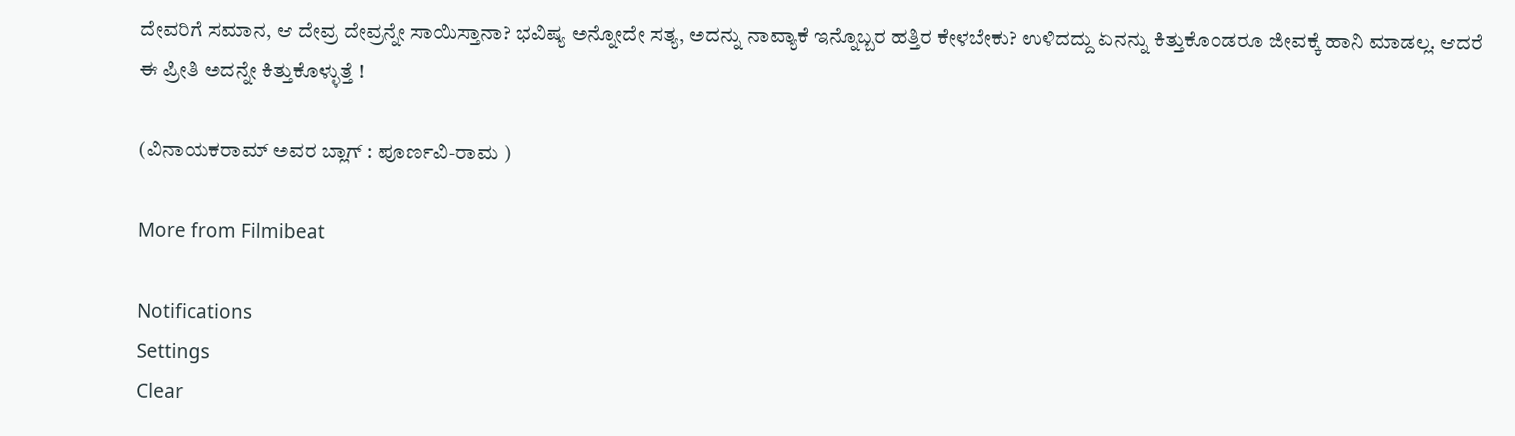ದೇವರಿಗೆ ಸಮಾನ, ಆ ದೇವ್ರ ದೇವ್ರನ್ನೇ ಸಾಯಿಸ್ತಾನಾ? ಭವಿಷ್ಯ ಅನ್ನೋದೇ ಸತ್ಯ, ಅದನ್ನು ನಾವ್ಯಾಕೆ ಇನ್ನೊಬ್ಬರ ಹತ್ತಿರ ಕೇಳಬೇಕು? ಉಳಿದದ್ದು ಏನನ್ನು ಕಿತ್ತುಕೊಂಡರೂ ಜೀವಕ್ಕೆ ಹಾನಿ ಮಾಡಲ್ಲ. ಆದರೆ ಈ ಪ್ರೀತಿ ಅದನ್ನೇ ಕಿತ್ತುಕೊಳ್ಳುತ್ತೆ !

(ವಿನಾಯಕರಾಮ್ ಅವರ ಬ್ಲಾಗ್ : ಪೂರ್ಣವಿ-ರಾಮ )

More from Filmibeat

Notifications
Settings
Clear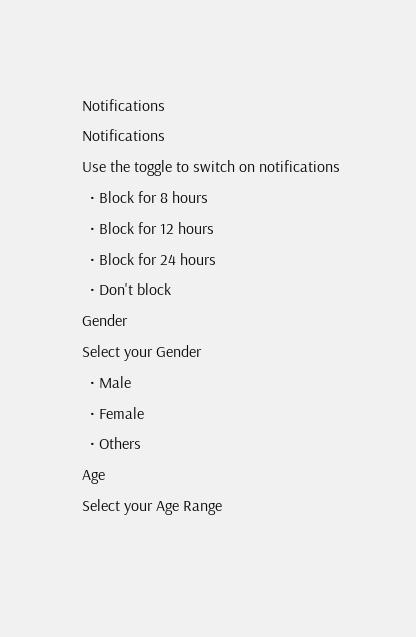Notifications
Notifications
Use the toggle to switch on notifications
  • Block for 8 hours
  • Block for 12 hours
  • Block for 24 hours
  • Don't block
Gender
Select your Gender
  • Male
  • Female
  • Others
Age
Select your Age Range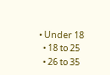• Under 18
  • 18 to 25
  • 26 to 35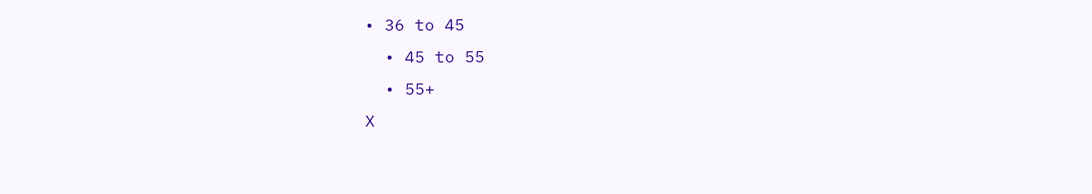• 36 to 45
  • 45 to 55
  • 55+
X